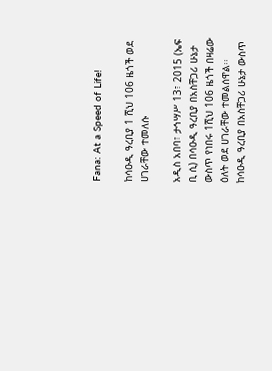Fana: At a Speed of Life!

ከሳዑዲ ዓረቢያ 1 ሺህ 106 ዜጎች ወደ ሀገራቸው ተመለሱ

አዲስ አበባ፣ ታኅሣሥ 13፣ 2015 (ኤፍ ቢ ሲ) በሳዑዲ ዓረቢያ በአስቸጋሪ ሁኔታ ውስጥ የነበሩ 1ሺህ 106 ዜጎች በዛሬው ዕለት ወደ ሀገራቸው ተመልሰዋል፡፡ ከሳዑዲ ዓረቢያ በአስቸጋሪ ሁኔታ ውስጥ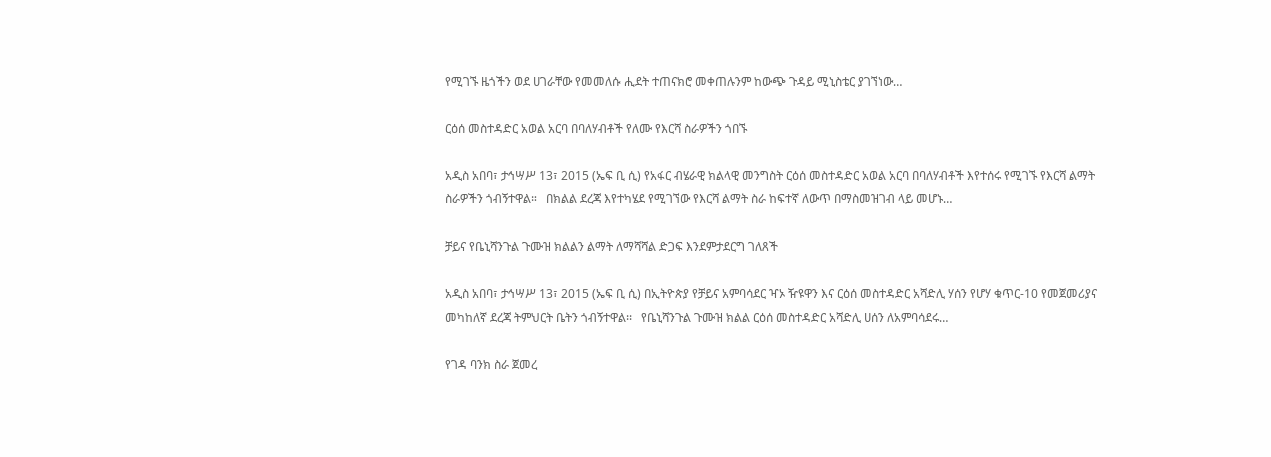የሚገኙ ዜጎችን ወደ ሀገራቸው የመመለሱ ሒደት ተጠናክሮ መቀጠሉንም ከውጭ ጉዳይ ሚኒስቴር ያገኘነው…

ርዕሰ መስተዳድር አወል አርባ በባለሃብቶች የለሙ የእርሻ ስራዎችን ጎበኙ

አዲስ አበባ፣ ታኅሣሥ 13፣ 2015 (ኤፍ ቢ ሲ) የአፋር ብሄራዊ ክልላዊ መንግስት ርዕሰ መስተዳድር አወል አርባ በባለሃብቶች እየተሰሩ የሚገኙ የእርሻ ልማት ስራዎችን ጎብኝተዋል።   በክልል ደረጃ እየተካሄደ የሚገኘው የእርሻ ልማት ስራ ከፍተኛ ለውጥ በማስመዝገብ ላይ መሆኑ…

ቻይና የቤኒሻንጉል ጉሙዝ ክልልን ልማት ለማሻሻል ድጋፍ እንደምታደርግ ገለጸች

አዲስ አበባ፣ ታኅሣሥ 13፣ 2015 (ኤፍ ቢ ሲ) በኢትዮጵያ የቻይና አምባሳደር ዣኦ ዥዩዋን እና ርዕሰ መስተዳድር አሻድሊ ሃሰን የሆሃ ቁጥር-10 የመጀመሪያና መካከለኛ ደረጃ ትምህርት ቤትን ጎብኝተዋል፡፡   የቤኒሻንጉል ጉሙዝ ክልል ርዕሰ መስተዳድር አሻድሊ ሀሰን ለአምባሳደሩ…

የገዳ ባንክ ስራ ጀመረ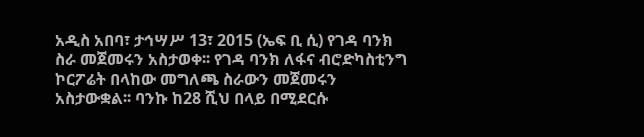አዲስ አበባ፣ ታኅሣሥ 13፣ 2015 (ኤፍ ቢ ሲ) የገዳ ባንክ ስራ መጀመሩን አስታወቀ፡፡ የገዳ ባንክ ለፋና ብሮድካስቲንግ ኮርፖሬት በላከው መግለጫ ስራውን መጀመሩን አስታውቋል፡፡ ባንኩ ከ28 ሺህ በላይ በሚደርሱ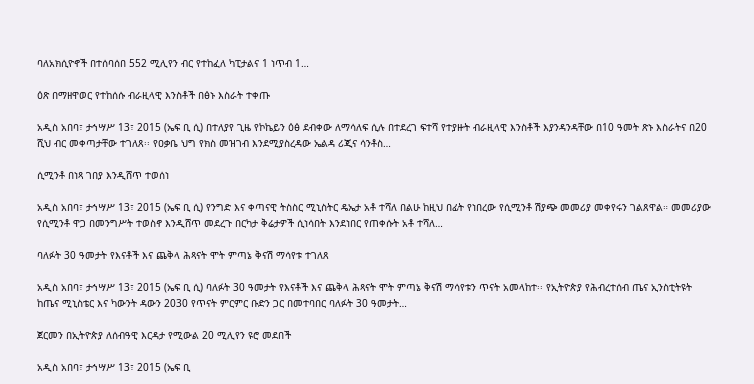ባለአክሲዮኖች በተሰባሰበ 552 ሚሊየን ብር የተከፈለ ካፒታልና 1 ነጥብ 1…

ዕጽ በማዘዋወር የተከሰሱ ብራዚላዊ እንስቶች በፅኑ እስራት ተቀጡ

አዲስ አበባ፣ ታኅሣሥ 13፣ 2015 (ኤፍ ቢ ሲ) በተለያየ ጊዜ የኮኬይን ዕፅ ደብቀው ለማሳለፍ ሲሉ በተደረገ ፍተሻ የተያዙት ብራዚላዊ እንስቶች እያንዳንዳቸው በ10 ዓመት ጽኑ እስራትና በ20 ሺህ ብር መቀጣታቸው ተገለጸ፡፡ የዐቃቤ ህግ የክስ መዝገብ እንደሚያስረዳው ኤልዳ ሪጂና ሳንቶስ…

ሲሚንቶ በነጻ ገበያ እንዲሸጥ ተወሰነ

አዲስ አበባ፣ ታኅሣሥ 13፣ 2015 (ኤፍ ቢ ሲ) የንግድ እና ቀጣናዊ ትስስር ሚኒስትር ዴኤታ አቶ ተሻለ በልሁ ከዚህ በፊት የነበረው የሲሚንቶ ሽያጭ መመሪያ መቀየሩን ገልጸዋል። መመሪያው የሲሚንቶ ዋጋ በመንግሥት ተወስኖ እንዲሸጥ መደረጉ በርካታ ቅሬታዎች ሲነሳበት እንደነበር የጠቀሱት አቶ ተሻለ…

ባለፉት 30 ዓመታት የእናቶች እና ጨቅላ ሕጻናት ሞት ምጣኔ ቅናሽ ማሳየቱ ተገለጸ

አዲስ አበባ፣ ታኅሣሥ 13፣ 2015 (ኤፍ ቢ ሲ) ባለፉት 30 ዓመታት የእናቶች እና ጨቅላ ሕጻናት ሞት ምጣኔ ቅናሽ ማሳየቱን ጥናት አመላከተ፡፡ የኢትዮጵያ የሕብረተሰብ ጤና ኢንስቲትዩት ከጤና ሚኒስቴር እና ካውንት ዳውን 2030 የጥናት ምርምር ቡድን ጋር በመተባበር ባለፉት 30 ዓመታት…

ጀርመን በኢትዮጵያ ለሰብዓዊ እርዳታ የሚውል 20 ሚሊየን ዩሮ መደበች

አዲስ አበባ፣ ታኅሣሥ 13፣ 2015 (ኤፍ ቢ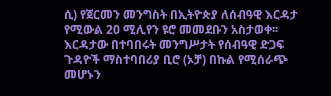ሲ) የጀርመን መንግስት በኢትዮጵያ ለሰብዓዊ እርዳታ የሚውል 20 ሚሊየን ዩሮ መመደቡን አስታወቀ፡፡ እርዳታው በተባበሩት መንግሥታት የሰብዓዊ ድጋፍ ጉዳዮች ማስተባበሪያ ቢሮ (ኦቻ) በኩል የሚሰራጭ መሆኑን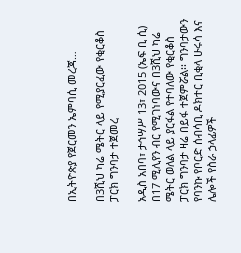በኢትዮጵያ የጀርመን ኤምባሲ መረጃ…

በ3ሺህ ካሬ ሜትር ላይ የሚያርፈው የቂርቆስ ፓርክ ግንባታ ተጀመረ

አዲስ አበባ፣ ታኅሣሥ 13፣ 2015 (ኤፍ ቢ ሲ) በ17 ሚሊየን ብር የሚገነባውና በ3ሺህ ካሬ ሜትር ወለል ላይ ያርፋል የተባለው የቂርቆስ ፓርክ ግንባታ ዛሬ በይፋ ተጀምሯል፡፡ ግንባታውን የባንኩ የቦርድ ሰብሳቢ ዶክተር ቢቂላ ሁሩሳ እና ሌሎች የስራ ኃላፊዎች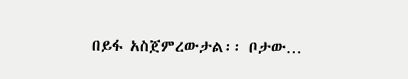በይፋ አስጀምረውታል፡፡ ቦታው…